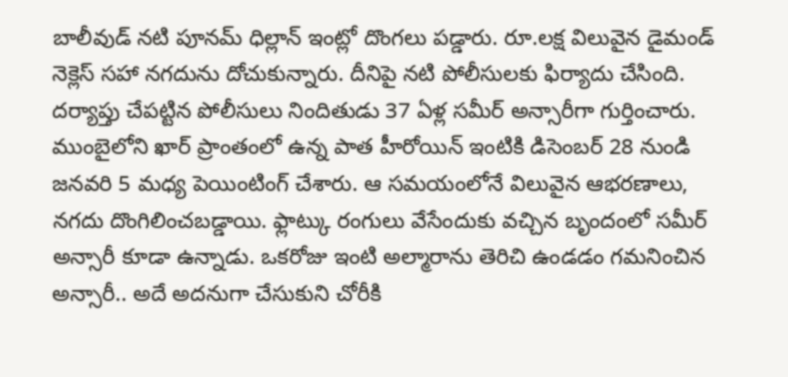బాలీవుడ్ నటి పూనమ్ ధిల్లాన్ ఇంట్లో దొంగలు పడ్డారు. రూ.లక్ష విలువైన డైమండ్ నెక్లెస్ సహా నగదును దోచుకున్నారు. దీనిపై నటి పోలీసులకు ఫిర్యాదు చేసింది. దర్యాప్తు చేపట్టిన పోలీసులు నిందితుడు 37 ఏళ్ల సమీర్ అన్సారీగా గుర్తించారు. ముంబైలోని ఖార్ ప్రాంతంలో ఉన్న పాత హీరోయిన్ ఇంటికి డిసెంబర్ 28 నుండి జనవరి 5 మధ్య పెయింటింగ్ చేశారు. ఆ సమయంలోనే విలువైన ఆభరణాలు, నగదు దొంగిలించబడ్డాయి. ఫ్లాట్కు రంగులు వేసేందుకు వచ్చిన బృందంలో సమీర్ అన్సారీ కూడా ఉన్నాడు. ఒకరోజు ఇంటి అల్మారాను తెరిచి ఉండడం గమనించిన అన్సారీ.. అదే అదనుగా చేసుకుని చోరీకి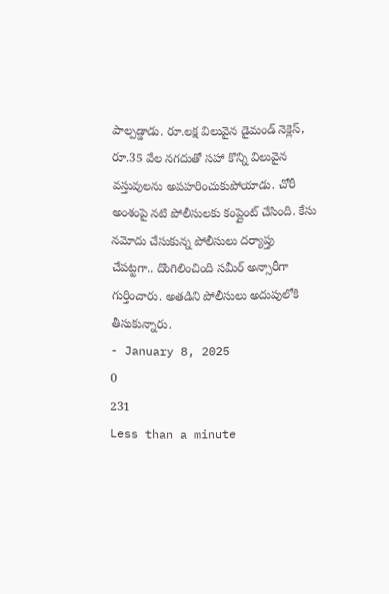పాల్పడ్డాడు. రూ.లక్ష విలువైన డైమండ్ నెక్లెస్, రూ.35 వేల నగదుతో సహా కొన్ని విలువైన వస్తువులను అపహరించుకుపోయాడు. చోరీ అంశంపై నటి పోలీసులకు కంప్లైంట్ చేసింది. కేసు నమోదు చేసుకున్న పోలీసులు దర్యాప్తు చేపట్టగా.. దొంగిలించింది సమీర్ అన్సారీగా గుర్తించారు. అతడిని పోలీసులు అదుపులోకి తీసుకున్నారు.
- January 8, 2025
0
231
Less than a minute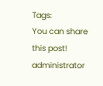Tags:
You can share this post!
administrator